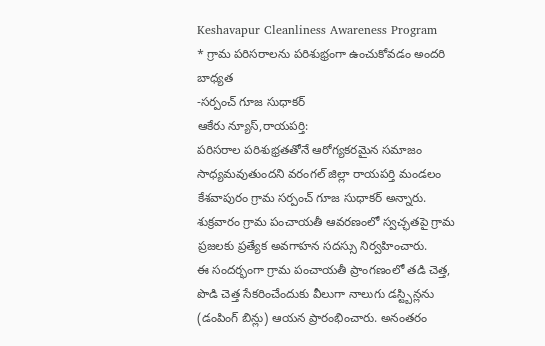Keshavapur Cleanliness Awareness Program
* గ్రామ పరిసరాలను పరిశుభ్రంగా ఉంచుకోవడం అందరి బాధ్యత
-సర్పంచ్ గూజ సుధాకర్
ఆకేరు న్యూస్,రాయపర్తి:
పరిసరాల పరిశుభ్రతతోనే ఆరోగ్యకరమైన సమాజం సాధ్యమవుతుందని వరంగల్ జిల్లా రాయపర్తి మండలం కేశవాపురం గ్రామ సర్పంచ్ గూజ సుధాకర్ అన్నారు. శుక్రవారం గ్రామ పంచాయతీ ఆవరణంలో స్వచ్ఛతపై గ్రామ ప్రజలకు ప్రత్యేక అవగాహన సదస్సు నిర్వహించారు.
ఈ సందర్భంగా గ్రామ పంచాయతీ ప్రాంగణంలో తడి చెత్త, పొడి చెత్త సేకరించేందుకు వీలుగా నాలుగు డస్ట్బిన్లను (డంపింగ్ బిన్లు) ఆయన ప్రారంభించారు. అనంతరం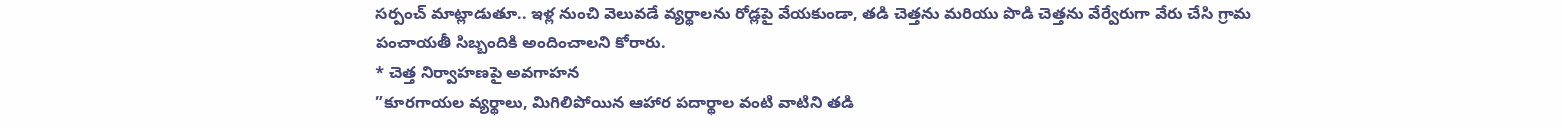సర్పంచ్ మాట్లాడుతూ.. ఇళ్ల నుంచి వెలువడే వ్యర్థాలను రోడ్లపై వేయకుండా, తడి చెత్తను మరియు పొడి చెత్తను వేర్వేరుగా వేరు చేసి గ్రామ పంచాయతీ సిబ్బందికి అందించాలని కోరారు.
* చెత్త నిర్వాహణపై అవగాహన
”కూరగాయల వ్యర్థాలు, మిగిలిపోయిన ఆహార పదార్థాల వంటి వాటిని తడి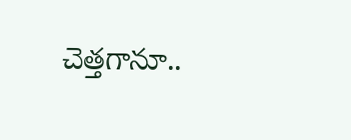చెత్తగానూ..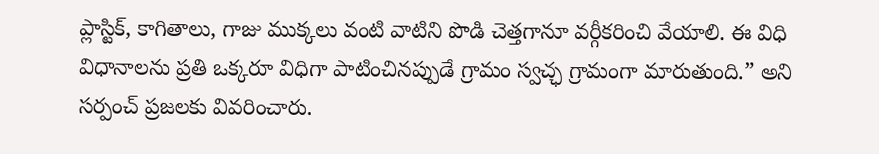ప్లాస్టిక్, కాగితాలు, గాజు ముక్కలు వంటి వాటిని పొడి చెత్తగానూ వర్గీకరించి వేయాలి. ఈ విధి విధానాలను ప్రతి ఒక్కరూ విధిగా పాటించినప్పుడే గ్రామం స్వచ్ఛ గ్రామంగా మారుతుంది.” అని సర్పంచ్ ప్రజలకు వివరించారు.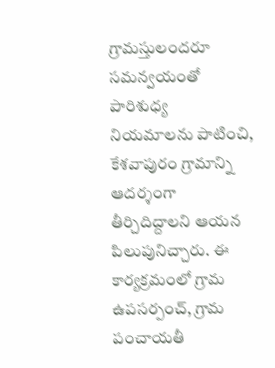గ్రామస్తులందరూ సమన్వయంతో పారిశుధ్య నియమాలను పాటించి, కేశవాపురం గ్రామాన్ని ఆదర్శంగా తీర్చిదిద్దాలని ఆయన పిలుపునిచ్చారు. ఈ కార్యక్రమంలో గ్రామ ఉపసర్పంచ్, గ్రామ పంచాయతీ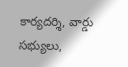కార్యదర్శి, వార్డు సభ్యులు,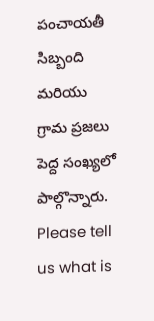పంచాయతీ సిబ్బంది మరియు గ్రామ ప్రజలు పెద్ద సంఖ్యలో పాల్గొన్నారు.
Please tell us what is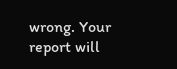wrong. Your report will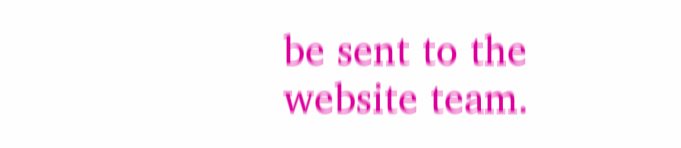be sent to the website team.